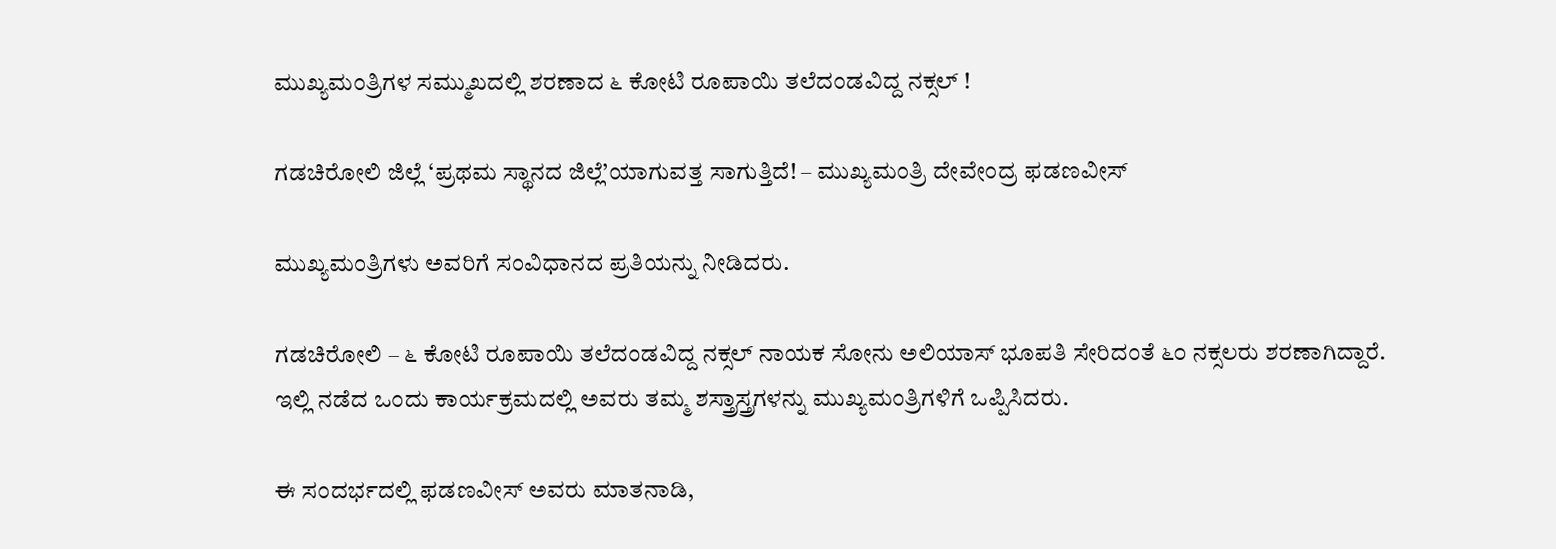ಮುಖ್ಯಮಂತ್ರಿಗಳ ಸಮ್ಮುಖದಲ್ಲಿ ಶರಣಾದ ೬ ಕೋಟಿ ರೂಪಾಯಿ ತಲೆದಂಡವಿದ್ದ ನಕ್ಸಲ್ !

ಗಡಚಿರೋಲಿ ಜಿಲ್ಲೆ ‘ಪ್ರಥಮ ಸ್ಥಾನದ ಜಿಲ್ಲೆ’ಯಾಗುವತ್ತ ಸಾಗುತ್ತಿದೆ! – ಮುಖ್ಯಮಂತ್ರಿ ದೇವೇಂದ್ರ ಫಡಣವೀಸ್

ಮುಖ್ಯಮಂತ್ರಿಗಳು ಅವರಿಗೆ ಸಂವಿಧಾನದ ಪ್ರತಿಯನ್ನು ನೀಡಿದರು.

ಗಡಚಿರೋಲಿ – ೬ ಕೋಟಿ ರೂಪಾಯಿ ತಲೆದಂಡವಿದ್ದ ನಕ್ಸಲ್ ನಾಯಕ ಸೋನು ಅಲಿಯಾಸ್ ಭೂಪತಿ ಸೇರಿದಂತೆ ೬೦ ನಕ್ಸಲರು ಶರಣಾಗಿದ್ದಾರೆ. ಇಲ್ಲಿ ನಡೆದ ಒಂದು ಕಾರ್ಯಕ್ರಮದಲ್ಲಿ ಅವರು ತಮ್ಮ ಶಸ್ತ್ರಾಸ್ತ್ರಗಳನ್ನು ಮುಖ್ಯಮಂತ್ರಿಗಳಿಗೆ ಒಪ್ಪಿಸಿದರು.

ಈ ಸಂದರ್ಭದಲ್ಲಿ ಫಡಣವೀಸ್ ಅವರು ಮಾತನಾಡಿ,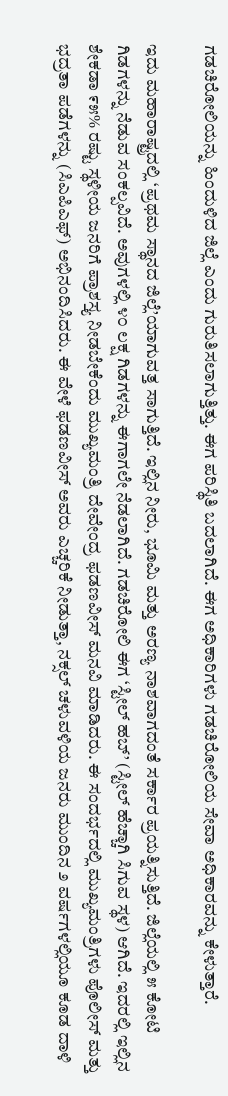ಗಡಚಿರೋಲಿಯನ್ನು ಹಿಂದುಳಿದ ಜಿಲ್ಲೆ ಎಂದು ಗುರುತಿಸಲಾಗುತ್ತಿತ್ತು. ಈಗ ಪರಿಸ್ಥಿತಿ ಬದಲಾಗಿದೆ. ಈಗ ಅಧಿಕಾರಿಗಳು ಗಡಚಿರೋಲಿಯ ಸೇವಾ ಅಧಿಕಾರವನ್ನು ಕೇಳುತ್ತಾರೆ.

ಇದು ಮಹಾರಾಷ್ಟ್ರದಲ್ಲಿ ‘ಪ್ರಥಮ ಸ್ಥಾನದ ಜಿಲ್ಲೆ’ಯಾಗುವತ್ತ ಸಾಗುತ್ತಿದೆ. ಇಲ್ಲಿನ ನೀರು, ಭೂಮಿ ಮತ್ತು ಅರಣ್ಯ ನಾಶವಾಗದಂತೆ ಸರ್ಕಾರ ಪ್ರಯತ್ನಿಸುತ್ತಿದೆ. ಜಿಲ್ಲೆಯಲ್ಲಿ ೫ ಕೋಟಿ ಗಿಡಗಳನ್ನು ನೆಡುವ ಸಂಕಲ್ಪವಿದೆ. ಅವುಗಳಲ್ಲಿ ೪೦ ಲಕ್ಷ ಗಿಡಗಳನ್ನು ಈಗಾಗಲೇ ನೆಡಲಾಗಿದೆ. ಗಡಚಿರೋಲಿ ಈಗ ‘ಸ್ಟೀಲ್ ಹಬ್’ (ಸ್ಟೀಲ್ ಹೆಚ್ಚಾಗಿ ಸಿಗುವ ಸ್ಥಳ) ಆಗಿದೆ. ಇದರಲ್ಲಿ ಇಲ್ಲಿನ ಶೇಕಡಾ ೯೫% ರಷ್ಟು ಸ್ಥಳೀಯ ಜನರಿಗೆ ಪ್ರಾಶಸ್ತ್ಯ ನೀಡಬೇಕೆಂದು ಮುಖ್ಯಮಂತ್ರಿ ದೇವೇಂದ್ರ ಫಡಣವೀಸ್ ಮನವಿ ಮಾಡಿದರು. ಈ ಸಂದರ್ಭದಲ್ಲಿ ಮುಖ್ಯಮಂತ್ರಿಗಳು ಪೊಲೀಸ್ ಮತ್ತು ಭದ್ರತಾ ಪಡೆಗಳನ್ನು (ಸಿಎಪಿಎಫ್) ಅಭಿನಂದಿಸಿದರು. ಈ ವೇಳೆ ಫಡಣವೀಸ್ ಅವರು ಎಚ್ಚರಿಕೆ ನೀಡುತ್ತಾ, ನಕ್ಸಲ್ ಚಳುವಳಿಯ ಜನರು ಮುಂದಿನ ೨ ವರ್ಷಗಳಲ್ಲಿಯೂ ಕೂಡ ದಾಳಿ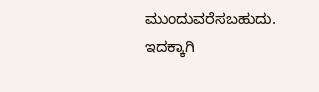ಮುಂದುವರೆಸಬಹುದು. ಇದಕ್ಕಾಗಿ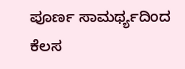ಪೂರ್ಣ ಸಾಮರ್ಥ್ಯದಿಂದ ಕೆಲಸ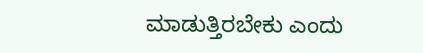ಮಾಡುತ್ತಿರಬೇಕು ಎಂದು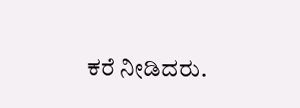ಕರೆ ನೀಡಿದರು.